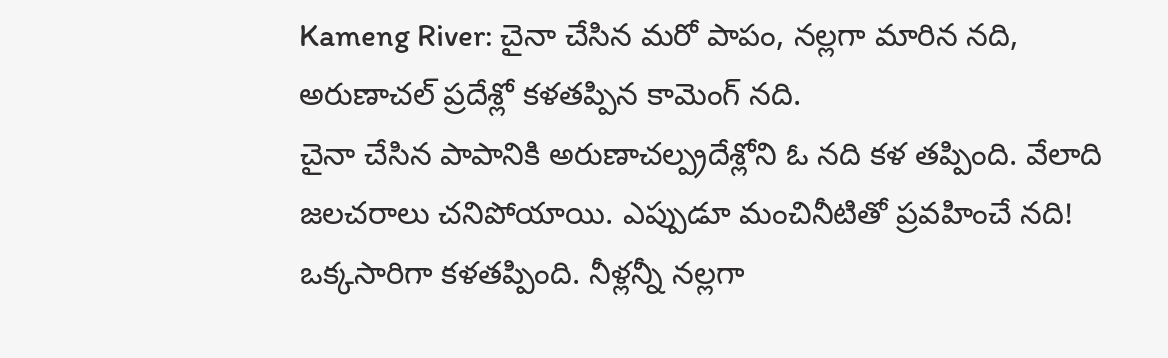Kameng River: చైనా చేసిన మరో పాపం, నల్లగా మారిన నది, అరుణాచల్ ప్రదేశ్లో కళతప్పిన కామెంగ్ నది.
చైనా చేసిన పాపానికి అరుణాచల్ప్రదేశ్లోని ఓ నది కళ తప్పింది. వేలాది జలచరాలు చనిపోయాయి. ఎప్పుడూ మంచినీటితో ప్రవహించే నది! ఒక్కసారిగా కళతప్పింది. నీళ్లన్నీ నల్లగా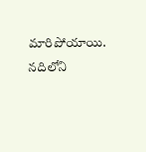మారిపోయాయి. నదిలోని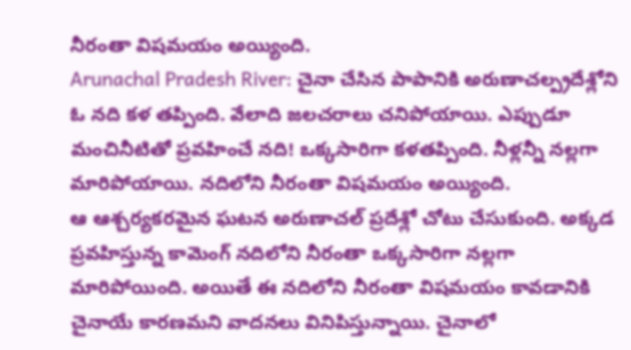నీరంతా విషమయం అయ్యింది.
Arunachal Pradesh River: చైనా చేసిన పాపానికి అరుణాచల్ప్రదేశ్లోని ఓ నది కళ తప్పింది. వేలాది జలచరాలు చనిపోయాయి. ఎప్పుడూ మంచినీటితో ప్రవహించే నది! ఒక్కసారిగా కళతప్పింది. నీళ్లన్నీ నల్లగా మారిపోయాయి. నదిలోని నీరంతా విషమయం అయ్యింది.
ఆ ఆశ్చర్యకరమైన ఘటన అరుణాచల్ ప్రదేశ్లో చోటు చేసుకుంది. అక్కడ ప్రవహిస్తున్న కామెంగ్ నదిలోని నీరంతా ఒక్కసారిగా నల్లగా మారిపోయింది. అయితే ఈ నదిలోని నీరంతా విషమయం కావడానికి చైనాయే కారణమని వాదనలు వినిపిస్తున్నాయి. చైనాలో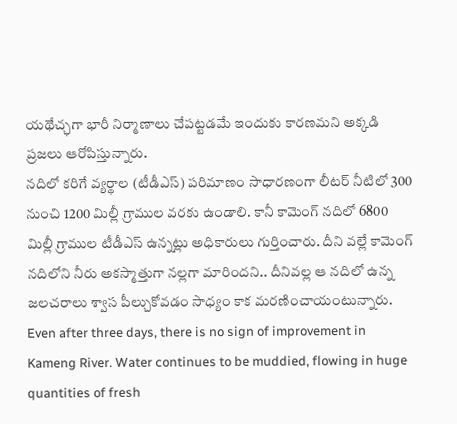యథేచ్ఛగా భారీ నిర్మాణాలు చేపట్టడమే ఇందుకు కారణమని అక్కడి ప్రజలు ఆరోపిస్తున్నారు.
నదిలో కరిగే వ్యర్థాల (టీడీఎస్) పరిమాణం సాధారణంగా లీటర్ నీటిలో 300 నుంచి 1200 మిల్లీ గ్రాముల వరకు ఉండాలి. కానీ కామెంగ్ నదిలో 6800 మిల్లీ గ్రాముల టీడీఎస్ ఉన్నట్లు అధికారులు గుర్తించారు. దీని వల్లే కామెంగ్ నదిలోని నీరు అకస్మాత్తుగా నల్లగా మారిందని.. దీనివల్ల ఆ నదిలో ఉన్న జలచరాలు శ్వాస పీల్చుకోవడం సాధ్యం కాక మరణించాయంటున్నారు.
Even after three days, there is no sign of improvement in Kameng River. Water continues to be muddied, flowing in huge quantities of fresh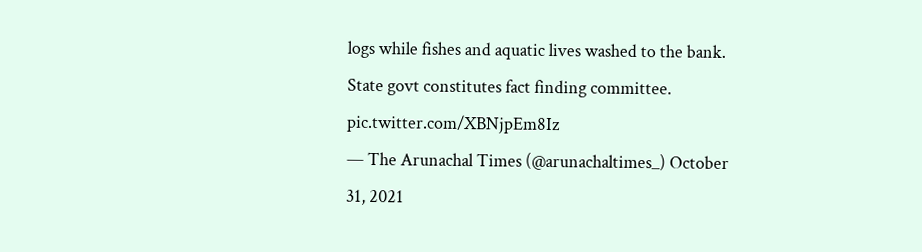logs while fishes and aquatic lives washed to the bank. State govt constitutes fact finding committee. pic.twitter.com/XBNjpEm8Iz
— The Arunachal Times (@arunachaltimes_) October 31, 2021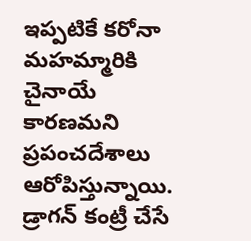ఇప్పటికే కరోనా మహమ్మారికి చైనాయే కారణమని ప్రపంచదేశాలు ఆరోపిస్తున్నాయి. డ్రాగన్ కంట్రీ చేసే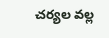చర్యల వల్ల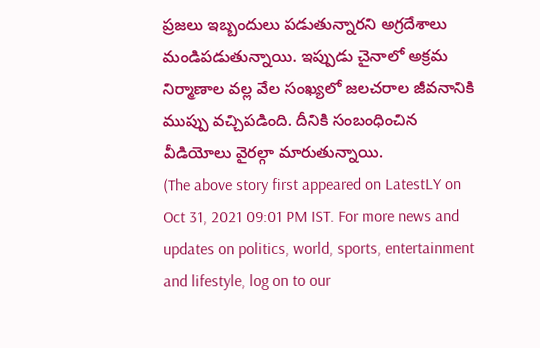ప్రజలు ఇబ్బందులు పడుతున్నారని అగ్రదేశాలు మండిపడుతున్నాయి. ఇప్పుడు చైనాలో అక్రమ నిర్మాణాల వల్ల వేల సంఖ్యలో జలచరాల జీవనానికి ముప్పు వచ్చిపడింది. దీనికి సంబంధించిన వీడియోలు వైరల్గా మారుతున్నాయి.
(The above story first appeared on LatestLY on Oct 31, 2021 09:01 PM IST. For more news and updates on politics, world, sports, entertainment and lifestyle, log on to our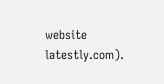website latestly.com).